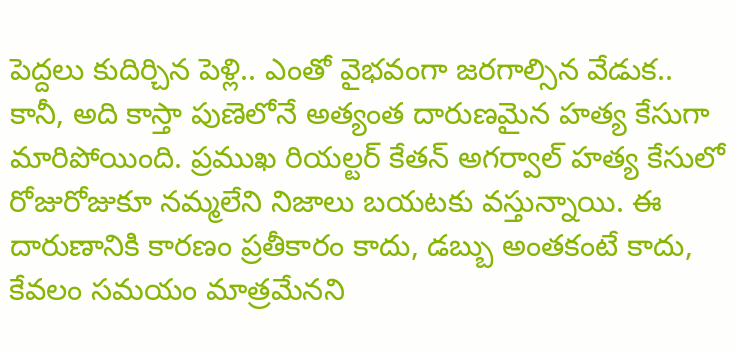పెద్దలు కుదిర్చిన పెళ్లి.. ఎంతో వైభవంగా జరగాల్సిన వేడుక.. కానీ, అది కాస్తా పుణెలోనే అత్యంత దారుణమైన హత్య కేసుగా మారిపోయింది. ప్రముఖ రియల్టర్ కేతన్ అగర్వాల్ హత్య కేసులో రోజురోజుకూ నమ్మలేని నిజాలు బయటకు వస్తున్నాయి. ఈ దారుణానికి కారణం ప్రతీకారం కాదు, డబ్బు అంతకంటే కాదు, కేవలం సమయం మాత్రమేనని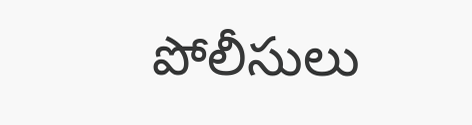పోలీసులు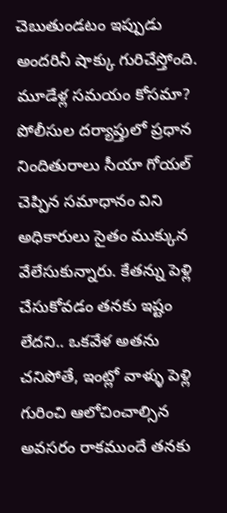చెబుతుండటం ఇప్పుడు అందరినీ షాక్కు గురిచేస్తోంది.
మూడేళ్ల సమయం కోసమా?
పోలీసుల దర్యాప్తులో ప్రధాన నిందితురాలు సీయా గోయల్ చెప్పిన సమాధానం విని అధికారులు సైతం ముక్కున వేలేసుకున్నారు. కేతన్ను పెళ్లి చేసుకోవడం తనకు ఇష్టం లేదని.. ఒకవేళ అతను చనిపోతే, ఇంట్లో వాళ్ళు పెళ్లి గురించి ఆలోచించాల్సిన అవసరం రాకముందే తనకు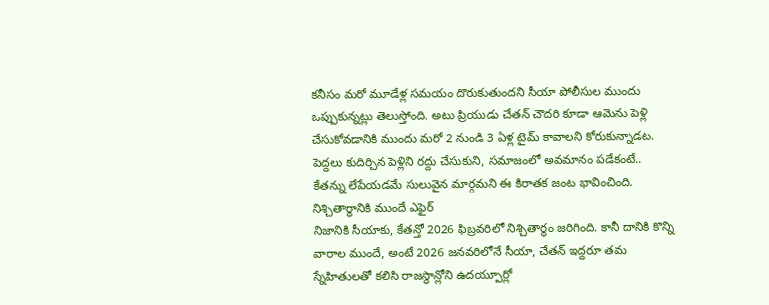కనీసం మరో మూడేళ్ల సమయం దొరుకుతుందని సీయా పోలీసుల ముందు ఒప్పుకున్నట్లు తెలుస్తోంది. అటు ప్రియుడు చేతన్ చౌదరి కూడా ఆమెను పెళ్లి చేసుకోవడానికి ముందు మరో 2 నుండి 3 ఏళ్ల టైమ్ కావాలని కోరుకున్నాడట. పెద్దలు కుదిర్చిన పెళ్లిని రద్దు చేసుకుని, సమాజంలో అవమానం పడేకంటే.. కేతన్ను లేపేయడమే సులువైన మార్గమని ఈ కిరాతక జంట భావించింది.
నిశ్చితార్థానికి ముందే ఎఫైర్
నిజానికి సీయాకు, కేతన్తో 2026 ఫిబ్రవరిలో నిశ్చితార్థం జరిగింది. కానీ దానికి కొన్ని వారాల ముందే, అంటే 2026 జనవరిలోనే సీయా, చేతన్ ఇద్దరూ తమ స్నేహితులతో కలిసి రాజస్థాన్లోని ఉదయ్పూర్లో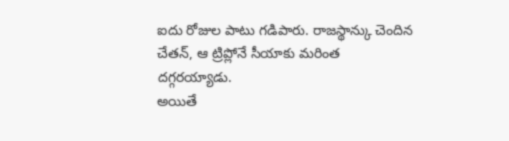ఐదు రోజుల పాటు గడిపారు. రాజస్థాన్కు చెందిన చేతన్, ఆ ట్రిప్లోనే సీయాకు మరింత దగ్గరయ్యాడు.
అయితే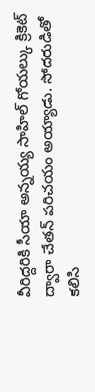వీరిద్దరికి సీయా అన్నయ్య సాహిల్ గోయల్కు క్రికెట్ ద్వారా చేతన్ పరిచయం అయ్యాడు. సోదరుడితో కలిసి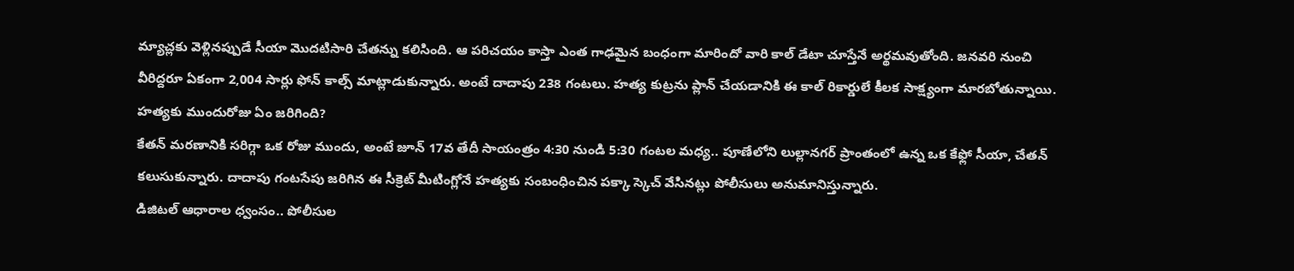మ్యాచ్లకు వెళ్లినప్పుడే సీయా మొదటిసారి చేతన్ను కలిసింది. ఆ పరిచయం కాస్తా ఎంత గాఢమైన బంధంగా మారిందో వారి కాల్ డేటా చూస్తేనే అర్థమవుతోంది. జనవరి నుంచి వీరిద్దరూ ఏకంగా 2,004 సార్లు ఫోన్ కాల్స్ మాట్లాడుకున్నారు. అంటే దాదాపు 238 గంటలు. హత్య కుట్రను ప్లాన్ చేయడానికి ఈ కాల్ రికార్డులే కీలక సాక్ష్యంగా మారబోతున్నాయి.
హత్యకు ముందురోజు ఏం జరిగింది?
కేతన్ మరణానికి సరిగ్గా ఒక రోజు ముందు, అంటే జూన్ 17వ తేదీ సాయంత్రం 4:30 నుండి 5:30 గంటల మధ్య.. పూణేలోని లుల్లానగర్ ప్రాంతంలో ఉన్న ఒక కేఫ్లో సీయా, చేతన్ కలుసుకున్నారు. దాదాపు గంటసేపు జరిగిన ఈ సీక్రెట్ మీటింగ్లోనే హత్యకు సంబంధించిన పక్కా స్కెచ్ వేసినట్లు పోలీసులు అనుమానిస్తున్నారు.
డిజిటల్ ఆధారాల ధ్వంసం.. పోలీసుల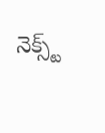నెక్స్ట్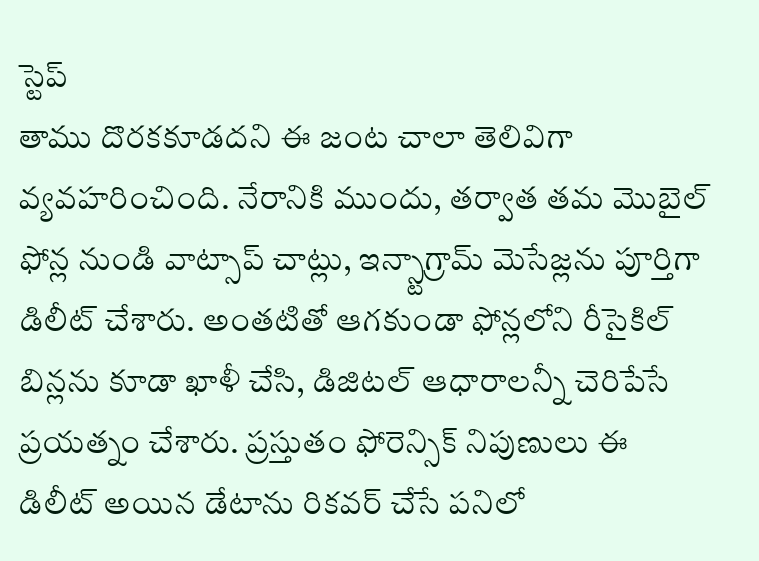స్టెప్
తాము దొరకకూడదని ఈ జంట చాలా తెలివిగా వ్యవహరించింది. నేరానికి ముందు, తర్వాత తమ మొబైల్ ఫోన్ల నుండి వాట్సాప్ చాట్లు, ఇన్స్టాగ్రామ్ మెసేజ్లను పూర్తిగా డిలీట్ చేశారు. అంతటితో ఆగకుండా ఫోన్లలోని రీసైకిల్ బిన్లను కూడా ఖాళీ చేసి, డిజిటల్ ఆధారాలన్నీ చెరిపేసే ప్రయత్నం చేశారు. ప్రస్తుతం ఫోరెన్సిక్ నిపుణులు ఈ డిలీట్ అయిన డేటాను రికవర్ చేసే పనిలో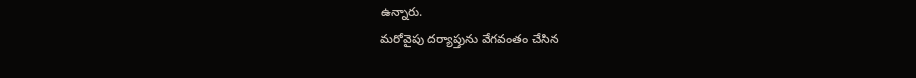ఉన్నారు.
మరోవైపు దర్యాప్తును వేగవంతం చేసిన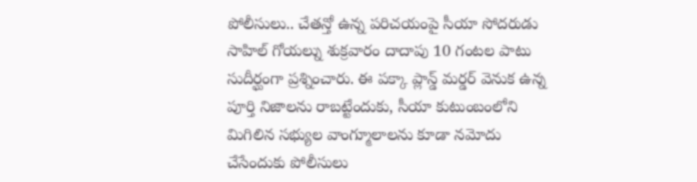పోలీసులు.. చేతన్తో ఉన్న పరిచయంపై సీయా సోదరుడు సాహిల్ గోయల్ను శుక్రవారం దాదాపు 10 గంటల పాటు సుదీర్ఘంగా ప్రశ్నించారు. ఈ పక్కా ప్లాన్డ్ మర్డర్ వెనుక ఉన్న పూర్తి నిజాలను రాబట్టేందుకు, సీయా కుటుంబంలోని మిగిలిన సభ్యుల వాంగ్మూలాలను కూడా నమోదు చేసేందుకు పోలీసులు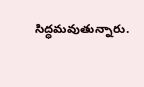సిద్ధమవుతున్నారు.